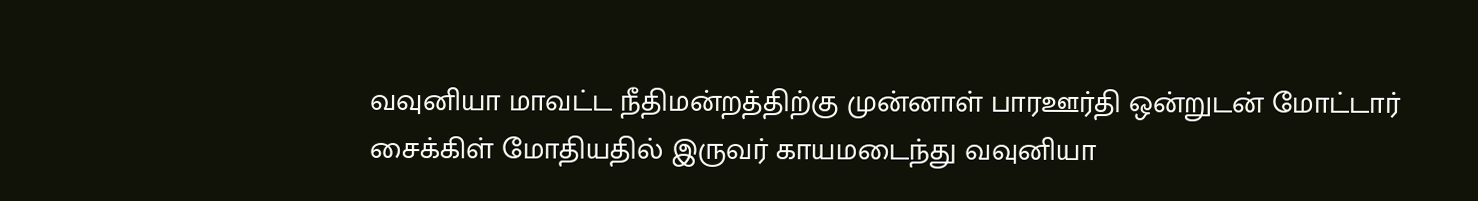வவுனியா மாவட்ட நீதிமன்றத்திற்கு முன்னாள் பாரஊர்தி ஒன்றுடன் மோட்டார் சைக்கிள் மோதியதில் இருவர் காயமடைந்து வவுனியா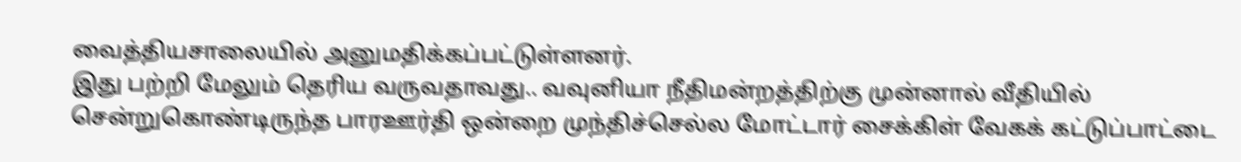வைத்தியசாலையில் அனுமதிக்கப்பட்டுள்ளனர்.
இது பற்றி மேலும் தெரிய வருவதாவது.. வவுனியா நீதிமன்றத்திற்கு முன்னால் வீதியில் சென்றுகொண்டிருந்த பாரஊர்தி ஒன்றை முந்திச்செல்ல மோட்டார் சைக்கிள் வேகக் கட்டுப்பாட்டை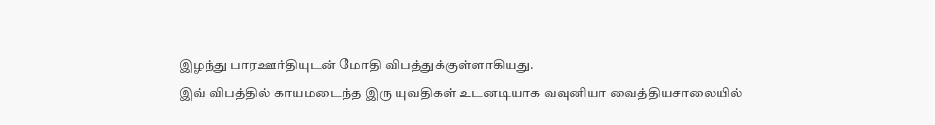இழந்து பாரஊர்தியுடன் மோதி விபத்துக்குள்ளாகியது.
இவ் விபத்தில் காயமடைந்த இரு யுவதிகள் உடனடியாக வவுனியா வைத்தியசாலையில்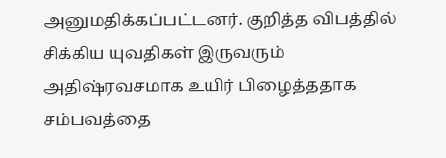அனுமதிக்கப்பட்டனர். குறித்த விபத்தில் சிக்கிய யுவதிகள் இருவரும் அதிஷ்ரவசமாக உயிர் பிழைத்ததாக சம்பவத்தை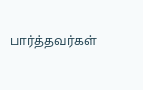பார்த்தவர்கள்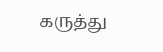கருத்து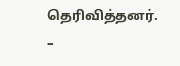தெரிவித்தனர்.
–